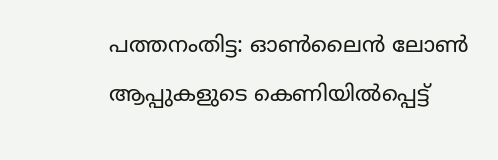പത്തനംതിട്ട: ഓൺലൈൻ ലോൺ ആപ്പുകളുടെ കെണിയിൽപ്പെട്ട്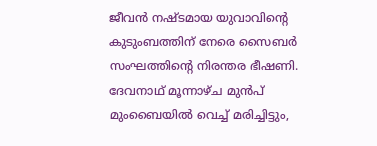ജീവൻ നഷ്ടമായ യുവാവിന്റെ കുടുംബത്തിന് നേരെ സൈബർ സംഘത്തിന്റെ നിരന്തര ഭീഷണി. ദേവനാഥ് മൂന്നാഴ്ച മുൻപ് മുംബൈയിൽ വെച്ച് മരിച്ചിട്ടും,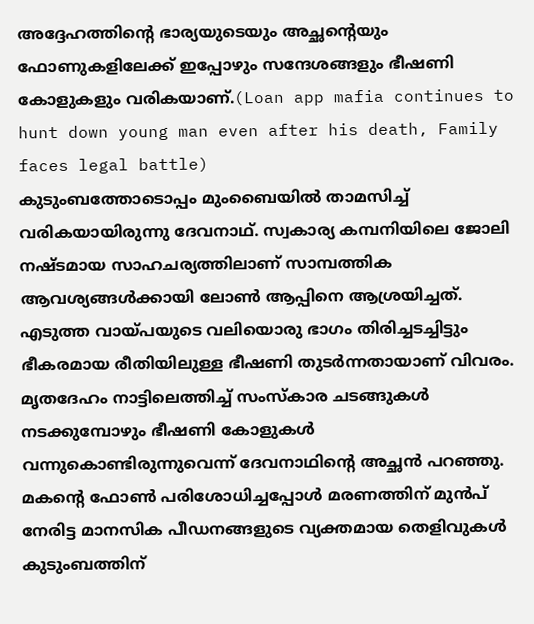അദ്ദേഹത്തിന്റെ ഭാര്യയുടെയും അച്ഛന്റെയും ഫോണുകളിലേക്ക് ഇപ്പോഴും സന്ദേശങ്ങളും ഭീഷണി കോളുകളും വരികയാണ്.(Loan app mafia continues to hunt down young man even after his death, Family faces legal battle)
കുടുംബത്തോടൊപ്പം മുംബൈയിൽ താമസിച്ച് വരികയായിരുന്നു ദേവനാഥ്. സ്വകാര്യ കമ്പനിയിലെ ജോലി നഷ്ടമായ സാഹചര്യത്തിലാണ് സാമ്പത്തിക ആവശ്യങ്ങൾക്കായി ലോൺ ആപ്പിനെ ആശ്രയിച്ചത്. എടുത്ത വായ്പയുടെ വലിയൊരു ഭാഗം തിരിച്ചടച്ചിട്ടും ഭീകരമായ രീതിയിലുള്ള ഭീഷണി തുടർന്നതായാണ് വിവരം.
മൃതദേഹം നാട്ടിലെത്തിച്ച് സംസ്കാര ചടങ്ങുകൾ നടക്കുമ്പോഴും ഭീഷണി കോളുകൾ വന്നുകൊണ്ടിരുന്നുവെന്ന് ദേവനാഥിന്റെ അച്ഛൻ പറഞ്ഞു. മകന്റെ ഫോൺ പരിശോധിച്ചപ്പോൾ മരണത്തിന് മുൻപ് നേരിട്ട മാനസിക പീഡനങ്ങളുടെ വ്യക്തമായ തെളിവുകൾ കുടുംബത്തിന്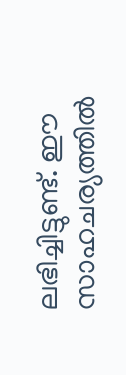ലഭിച്ചിട്ടുണ്ട്. ഈ സാഹചര്യത്തിൽ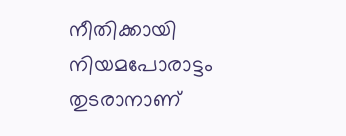നീതിക്കായി നിയമപോരാട്ടം തുടരാനാണ്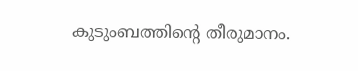കുടുംബത്തിന്റെ തീരുമാനം.